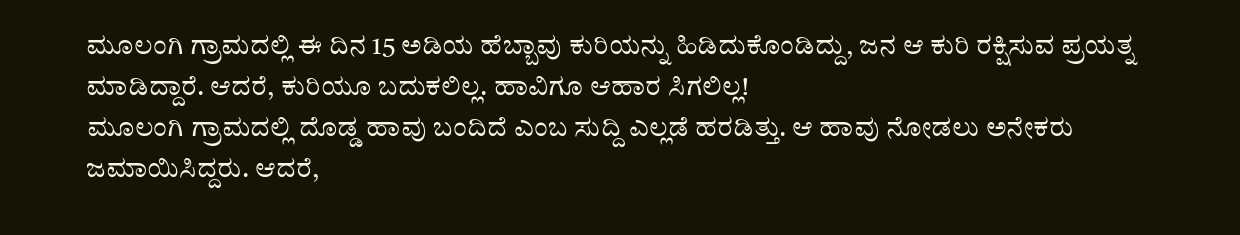ಮೂಲಂಗಿ ಗ್ರಾಮದಲ್ಲಿ ಈ ದಿನ 15 ಅಡಿಯ ಹೆಬ್ಬಾವು ಕುರಿಯನ್ನು ಹಿಡಿದುಕೊಂಡಿದ್ದು, ಜನ ಆ ಕುರಿ ರಕ್ಷಿಸುವ ಪ್ರಯತ್ನ ಮಾಡಿದ್ದಾರೆ. ಆದರೆ, ಕುರಿಯೂ ಬದುಕಲಿಲ್ಲ. ಹಾವಿಗೂ ಆಹಾರ ಸಿಗಲಿಲ್ಲ!
ಮೂಲಂಗಿ ಗ್ರಾಮದಲ್ಲಿ ದೊಡ್ಡ ಹಾವು ಬಂದಿದೆ ಎಂಬ ಸುದ್ದಿ ಎಲ್ಲಡೆ ಹರಡಿತ್ತು. ಆ ಹಾವು ನೋಡಲು ಅನೇಕರು ಜಮಾಯಿಸಿದ್ದರು. ಆದರೆ,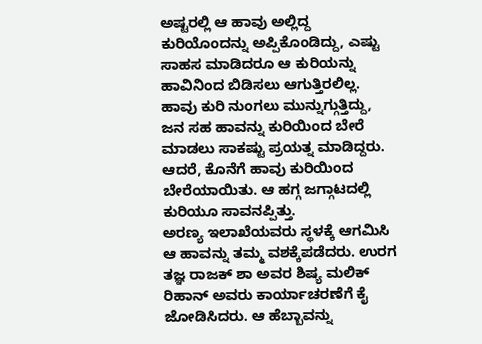ಅಷ್ಟರಲ್ಲಿ ಆ ಹಾವು ಅಲ್ಲಿದ್ದ ಕುರಿಯೊಂದನ್ನು ಅಪ್ಪಿಕೊಂಡಿದ್ದು, ಎಷ್ಟು ಸಾಹಸ ಮಾಡಿದರೂ ಆ ಕುರಿಯನ್ನು ಹಾವಿನಿಂದ ಬಿಡಿಸಲು ಆಗುತ್ತಿರಲಿಲ್ಲ. ಹಾವು ಕುರಿ ನುಂಗಲು ಮುನ್ನುಗ್ಗುತ್ತಿದ್ದು, ಜನ ಸಹ ಹಾವನ್ನು ಕುರಿಯಿಂದ ಬೇರೆ ಮಾಡಲು ಸಾಕಷ್ಟು ಪ್ರಯತ್ನ ಮಾಡಿದ್ದರು. ಆದರೆ, ಕೊನೆಗೆ ಹಾವು ಕುರಿಯಿಂದ ಬೇರೆಯಾಯಿತು. ಆ ಹಗ್ಗ ಜಗ್ಗಾಟದಲ್ಲಿ ಕುರಿಯೂ ಸಾವನಪ್ಪಿತ್ತು.
ಅರಣ್ಯ ಇಲಾಖೆಯವರು ಸ್ಥಳಕ್ಕೆ ಆಗಮಿಸಿ ಆ ಹಾವನ್ನು ತಮ್ಮ ವಶಕ್ಕೆಪಡೆದರು. ಉರಗ ತಜ್ಞ ರಾಜಕ್ ಶಾ ಅವರ ಶಿಷ್ಯ ಮಲಿಕ್ ರಿಹಾನ್ ಅವರು ಕಾರ್ಯಾಚರಣೆಗೆ ಕೈ ಜೋಡಿಸಿದರು. ಆ ಹೆಬ್ಬಾವನ್ನು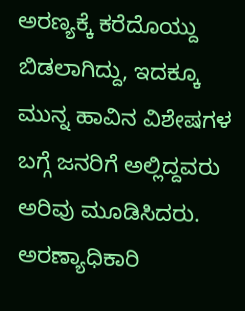ಅರಣ್ಯಕ್ಕೆ ಕರೆದೊಯ್ದು ಬಿಡಲಾಗಿದ್ದು, ಇದಕ್ಕೂ ಮುನ್ನ ಹಾವಿನ ವಿಶೇಷಗಳ ಬಗ್ಗೆ ಜನರಿಗೆ ಅಲ್ಲಿದ್ದವರು ಅರಿವು ಮೂಡಿಸಿದರು. ಅರಣ್ಯಾಧಿಕಾರಿ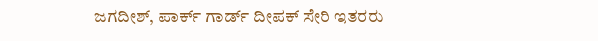ಜಗದೀಶ್, ಪಾರ್ಕ್ ಗಾರ್ಡ್ ದೀಪಕ್ ಸೇರಿ ಇತರರು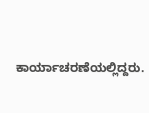ಕಾರ್ಯಾಚರಣೆಯಲ್ಲಿದ್ದರು.